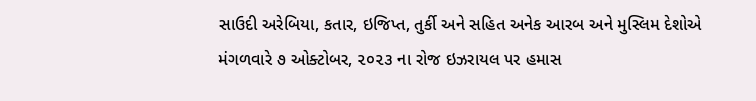સાઉદી અરેબિયા, કતાર, ઇજિપ્ત, તુર્કી અને સહિત અનેક આરબ અને મુસ્લિમ દેશોએ મંગળવારે ૭ ઓક્ટોબર, ૨૦૨૩ ના રોજ ઇઝરાયલ પર હમાસ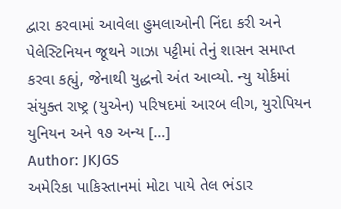દ્વારા કરવામાં આવેલા હુમલાઓની નિંદા કરી અને પેલેસ્ટિનિયન જૂથને ગાઝા પટ્ટીમાં તેનું શાસન સમાપ્ત કરવા કહ્યું, જેનાથી યુદ્ધનો અંત આવ્યો. ન્યુ યોર્કમાં સંયુક્ત રાષ્ટ્ર (યુએન) પરિષદમાં આરબ લીગ, યુરોપિયન યુનિયન અને ૧૭ અન્ય […]
Author: JKJGS
અમેરિકા પાકિસ્તાનમાં મોટા પાયે તેલ ભંડાર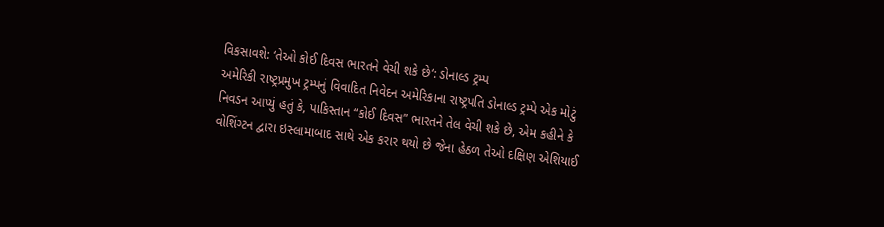વિકસાવશે: ‘તેઓ કોઈ દિવસ ભારતને વેચી શકે છે‘: ડોનાલ્ડ ટ્રમ્પ
અમેરિકી રાષ્ટ્રપ્રમુખ ટ્રમ્પનું વિવાદિત નિવેદન અમેરિકાના રાષ્ટ્રપતિ ડોનાલ્ડ ટ્રમ્પે એક મોટું નિવડન આપ્યું હતું કે, પાકિસ્તાન “કોઈ દિવસ” ભારતને તેલ વેચી શકે છે, એમ કહીને કે વોશિંગ્ટન દ્વારા ઇસ્લામાબાદ સાથે એક કરાર થયો છે જેના હેઠળ તેઓ દક્ષિણ એશિયાઈ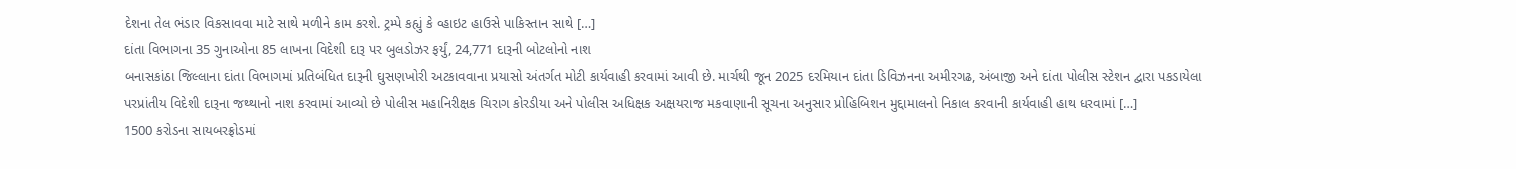દેશના તેલ ભંડાર વિકસાવવા માટે સાથે મળીને કામ કરશે. ટ્રમ્પે કહ્યું કે વ્હાઇટ હાઉસે પાકિસ્તાન સાથે […]
દાંતા વિભાગના 35 ગુનાઓના 85 લાખના વિદેશી દારૂ પર બુલડોઝર ફર્યું, 24,771 દારૂની બોટલોનો નાશ
બનાસકાંઠા જિલ્લાના દાંતા વિભાગમાં પ્રતિબંધિત દારૂની ઘુસણખોરી અટકાવવાના પ્રયાસો અંતર્ગત મોટી કાર્યવાહી કરવામાં આવી છે. માર્ચથી જૂન 2025 દરમિયાન દાંતા ડિવિઝનના અમીરગઢ, અંબાજી અને દાંતા પોલીસ સ્ટેશન દ્વારા પકડાયેલા પરપ્રાંતીય વિદેશી દારૂના જથ્થાનો નાશ કરવામાં આવ્યો છે પોલીસ મહાનિરીક્ષક ચિરાગ કોરડીયા અને પોલીસ અધિક્ષક અક્ષયરાજ મકવાણાની સૂચના અનુસાર પ્રોહિબિશન મુદ્દામાલનો નિકાલ કરવાની કાર્યવાહી હાથ ધરવામાં […]
1500 કરોડના સાયબરફ્રોડમાં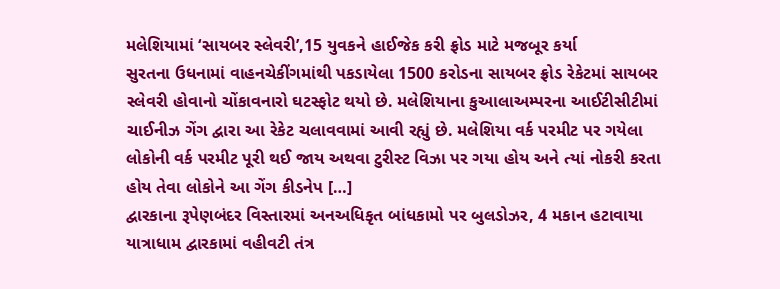મલેશિયામાં ‘સાયબર સ્લેવરી’,15 યુવકને હાઈજેક કરી ફ્રોડ માટે મજબૂર કર્યા
સુરતના ઉધનામાં વાહનચેકીંગમાંથી પકડાયેલા 1500 કરોડના સાયબર ફ્રોડ રેકેટમાં સાયબર સ્લેવરી હોવાનો ચોંકાવનારો ઘટસ્ફોટ થયો છે. મલેશિયાના કુઆલાઅમ્પરના આઈટીસીટીમાં ચાઈનીઝ ગેંગ દ્વારા આ રેકેટ ચલાવવામાં આવી રહ્યું છે. મલેશિયા વર્ક પરમીટ પર ગયેલા લોકોની વર્ક પરમીટ પૂરી થઈ જાય અથવા ટુરીસ્ટ વિઝા પર ગયા હોય અને ત્યાં નોકરી કરતા હોય તેવા લોકોને આ ગેંગ કીડનેપ […]
દ્વારકાના રૂપેણબંદર વિસ્તારમાં અનઅધિકૃત બાંધકામો પર બુલડોઝર, 4 મકાન હટાવાયા
યાત્રાધામ દ્વારકામાં વહીવટી તંત્ર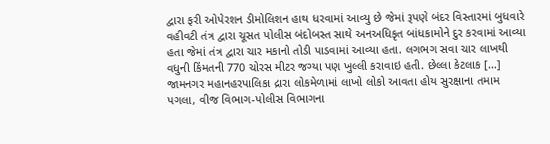દ્વારા ફરી ઓપેરશન ડીમોલિશન હાથ ધરવામાં આવ્યુ છે જેમાં રૂપણે બંદર વિસ્તારમાં બુધવારે વહીવટી તંત્ર દ્વારા ચૂસત પોલીસ બંદોબસ્ત સાથે અનઅધિકૃત બાંધકામોને દુર કરવામાં આવ્યા હતા જેમાં તંત્ર દ્વારા ચાર મકાનો તોડી પાડવામાં આવ્યા હતા. લગભગ સવા ચાર લાખથી વધુની કિંમતની 770 ચોરસ મીટર જગ્યા પણ ખુલ્લી કરાવાઇ હતી. છેલ્લા કેટલાક […]
જામનગર મહાનહરપાલિકા દ્રારા લોકમેળામાં લાખો લોકો આવતા હોય સુરક્ષાના તમામ પગલા, વીજ વિભાગ-પોલીસ વિભાગના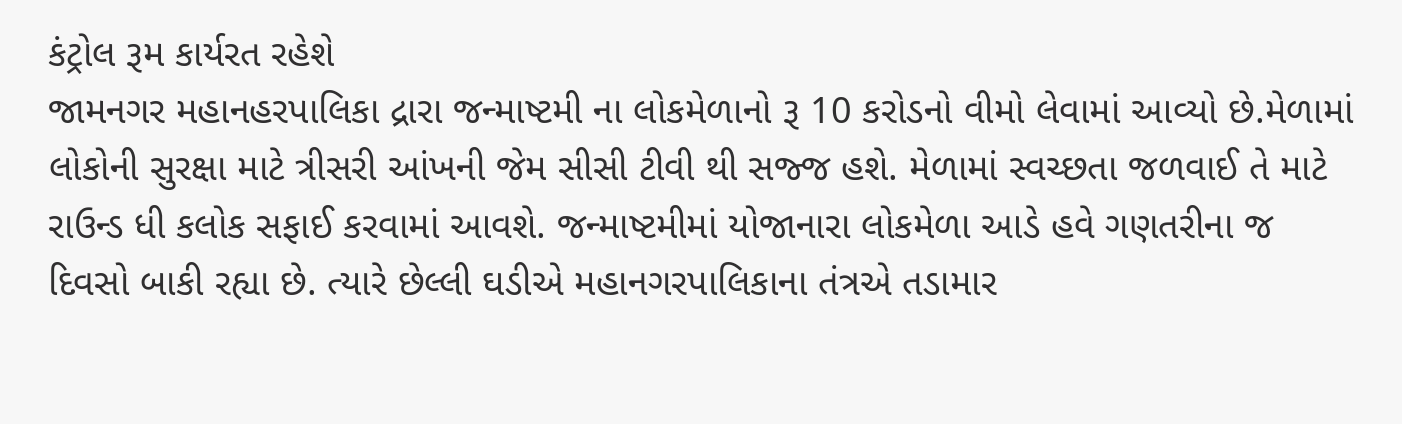કંટ્રોલ રૂમ કાર્યરત રહેશે
જામનગર મહાનહરપાલિકા દ્રારા જન્માષ્ટમી ના લોકમેળાનો રૂ 10 કરોડનો વીમો લેવામાં આવ્યો છે.મેળામાં લોકોની સુરક્ષા માટે ત્રીસરી આંખની જેમ સીસી ટીવી થી સજ્જ હશે. મેળામાં સ્વચ્છતા જળવાઈ તે માટે રાઉન્ડ ધી કલોક સફાઈ કરવામાં આવશે. જન્માષ્ટમીમાં યોજાનારા લોકમેળા આડે હવે ગણતરીના જ દિવસો બાકી રહ્યા છે. ત્યારે છેલ્લી ઘડીએ મહાનગરપાલિકાના તંત્રએ તડામાર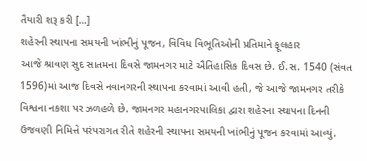તૈયારી શરૂ કરી […]
શહેરની સ્થાપના સમયની ખાંભીનું પૂજન, વિવિધ વિભૂતિઓની પ્રતિમાને ફૂલહાર
આજે શ્રાવણ સુદ સાતમના દિવસે જામનગર માટે ઐતિહાસિક દિવસ છે. ઈ.સ. 1540 (સંવત 1596)માં આજ દિવસે નવાનગરની સ્થાપના કરવામાં આવી હતી, જે આજે જામનગર તરીકે વિશ્વના નકશા પર ઝળહળે છે. જામનગર મહાનગરપાલિકા દ્વારા શહેરના સ્થાપના દિનની ઉજવણી નિમિત્તે પરંપરાગત રીતે શહેરની સ્થાપના સમયની ખાંભીનું પૂજન કરવામાં આવ્યું.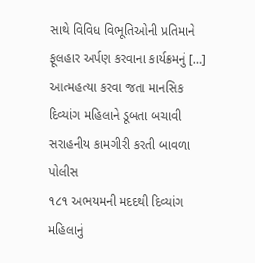સાથે વિવિધ વિભૂતિઓની પ્રતિમાને ફૂલહાર અર્પણ કરવાના કાર્યક્રમનું […]
આત્મહત્યા કરવા જતા માનસિક દિવ્યાંગ મહિલાને ડૂબતા બચાવી સરાહનીય કામગીરી કરતી બાવળા પોલીસ
૧૮૧ અભયમની મદદથી દિવ્યાંગ મહિલાનું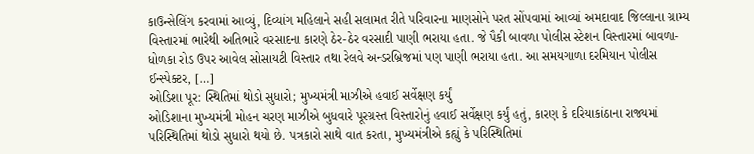કાઉન્સેલિંગ કરવામાં આવ્યું, દિવ્યાંગ મહિલાને સહી સલામત રીતે પરિવારના માણસોને પરત સોંપવામાં આવ્યાં અમદાવાદ જિલ્લાના ગ્રામ્ય વિસ્તારમાં ભારેથી અતિભારે વરસાદના કારણે ઠેર-ઠેર વરસાદી પાણી ભરાયા હતા. જે પૈકી બાવળા પોલીસ સ્ટેશન વિસ્તારમાં બાવળા-ધોળકા રોડ ઉપર આવેલ સોસાયટી વિસ્તાર તથા રેલવે અન્ડરબ્રિજમાં પણ પાણી ભરાયા હતા. આ સમયગાળા દરમિયાન પોલીસ ઈન્સ્પેક્ટર, […]
ઓડિશા પૂર: સ્થિતિમાં થોડો સુધારો; મુખ્યમંત્રી માઝીએ હવાઈ સર્વેક્ષણ કર્યું
ઓડિશાના મુખ્યમંત્રી મોહન ચરણ માઝીએ બુધવારે પૂરગ્રસ્ત વિસ્તારોનું હવાઈ સર્વેક્ષણ કર્યું હતું, કારણ કે દરિયાકાંઠાના રાજ્યમાં પરિસ્થિતિમાં થોડો સુધારો થયો છે. પત્રકારો સાથે વાત કરતા, મુખ્યમંત્રીએ કહ્યું કે પરિસ્થિતિમાં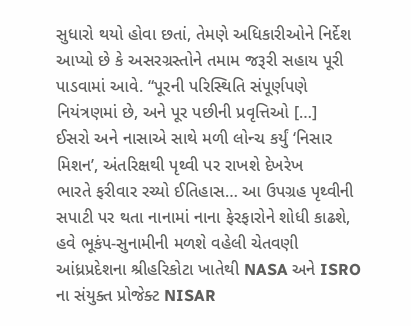સુધારો થયો હોવા છતાં, તેમણે અધિકારીઓને નિર્દેશ આપ્યો છે કે અસરગ્રસ્તોને તમામ જરૂરી સહાય પૂરી પાડવામાં આવે. “પૂરની પરિસ્થિતિ સંપૂર્ણપણે નિયંત્રણમાં છે, અને પૂર પછીની પ્રવૃત્તિઓ […]
ઈસરો અને નાસાએ સાથે મળી લોન્ચ કર્યું ‘નિસાર મિશન’, અંતરિક્ષથી પૃથ્વી પર રાખશે દેખરેખ
ભારતે ફરીવાર રચ્યો ઈતિહાસ… આ ઉપગ્રહ પૃથ્વીની સપાટી પર થતા નાનામાં નાના ફેરફારોને શોધી કાઢશે, હવે ભૂકંપ-સુનામીની મળશે વહેલી ચેતવણી આંધ્રપ્રદેશના શ્રીહરિકોટા ખાતેથી NASA અને ISRO ના સંયુક્ત પ્રોજેક્ટ NISAR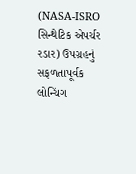(NASA-ISRO સિન્થેટિક એપર્ચર રડાર) ઉપગ્રહનું સફળતાપૂર્વક લોન્ચિંગ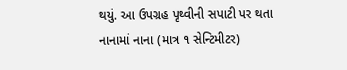થયું. આ ઉપગ્રહ પૃથ્વીની સપાટી પર થતા નાનામાં નાના (માત્ર ૧ સેન્ટિમીટર)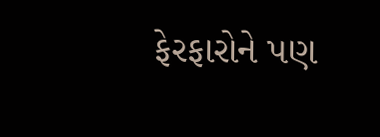ફેરફારોને પણ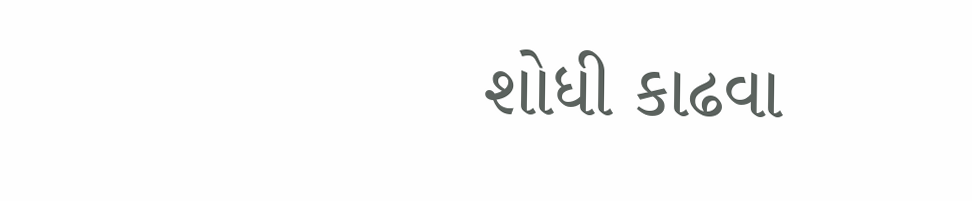શોધી કાઢવા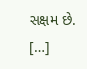સક્ષમ છે. […]